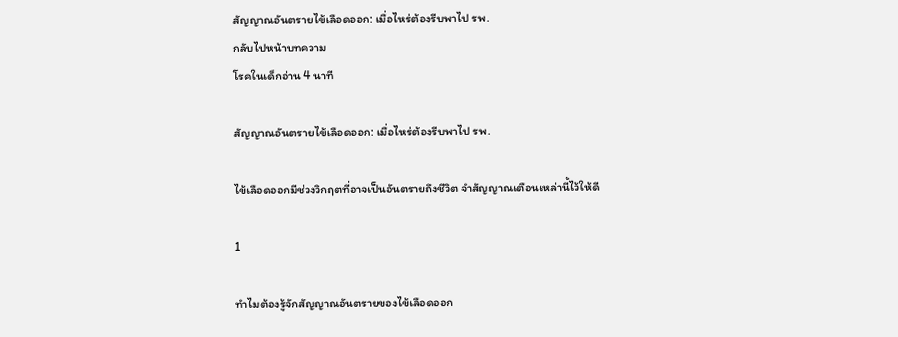สัญญาณอันตรายไข้เลือดออก: เมื่อไหร่ต้องรีบพาไป รพ.
กลับไปหน้าบทความ
โรคในเด็กอ่าน 4 นาที

สัญญาณอันตรายไข้เลือดออก: เมื่อไหร่ต้องรีบพาไป รพ.

ไข้เลือดออกมีช่วงวิกฤตที่อาจเป็นอันตรายถึงชีวิต จำสัญญาณเตือนเหล่านี้ไว้ให้ดี

1

ทำไมต้องรู้จักสัญญาณอันตรายของไข้เลือดออก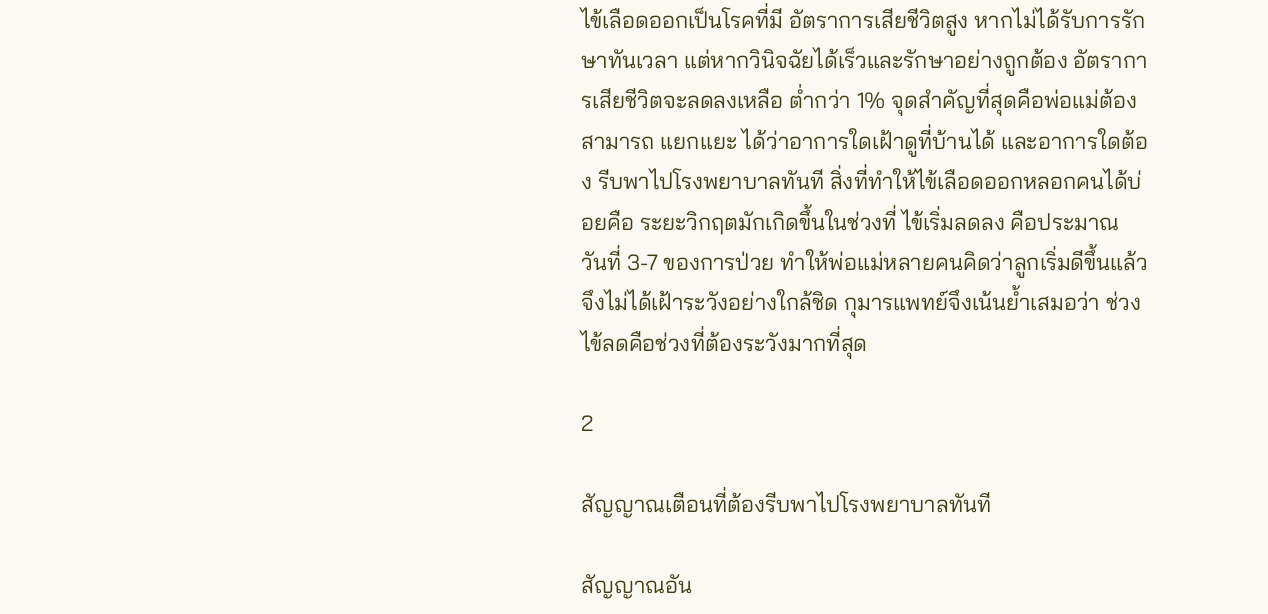ไข้เลือดออกเป็นโรคที่มี อัตราการเสียชีวิตสูง หากไม่ได้รับการรักษาทันเวลา แต่หากวินิจฉัยได้เร็วและรักษาอย่างถูกต้อง อัตราการเสียชีวิตจะลดลงเหลือ ต่ำกว่า 1% จุดสำคัญที่สุดคือพ่อแม่ต้องสามารถ แยกแยะ ได้ว่าอาการใดเฝ้าดูที่บ้านได้ และอาการใดต้อง รีบพาไปโรงพยาบาลทันที สิ่งที่ทำให้ไข้เลือดออกหลอกคนได้บ่อยคือ ระยะวิกฤตมักเกิดขึ้นในช่วงที่ ไข้เริ่มลดลง คือประมาณ วันที่ 3-7 ของการป่วย ทำให้พ่อแม่หลายคนคิดว่าลูกเริ่มดีขึ้นแล้ว จึงไม่ได้เฝ้าระวังอย่างใกล้ชิด กุมารแพทย์จึงเน้นย้ำเสมอว่า ช่วงไข้ลดคือช่วงที่ต้องระวังมากที่สุด

2

สัญญาณเตือนที่ต้องรีบพาไปโรงพยาบาลทันที

สัญญาณอัน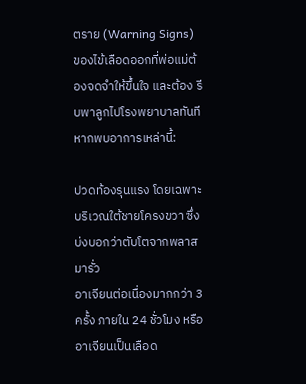ตราย (Warning Signs) ของไข้เลือดออกที่พ่อแม่ต้องจดจำให้ขึ้นใจ และต้อง รีบพาลูกไปโรงพยาบาลทันที หากพบอาการเหล่านี้:

ปวดท้องรุนแรง โดยเฉพาะบริเวณใต้ชายโครงขวา ซึ่งบ่งบอกว่าตับโตจากพลาสมารั่ว
อาเจียนต่อเนื่องมากกว่า 3 ครั้ง ภายใน 24 ชั่วโมง หรืออาเจียนเป็นเลือด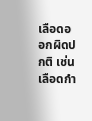เลือดออกผิดปกติ เช่น เลือดกำ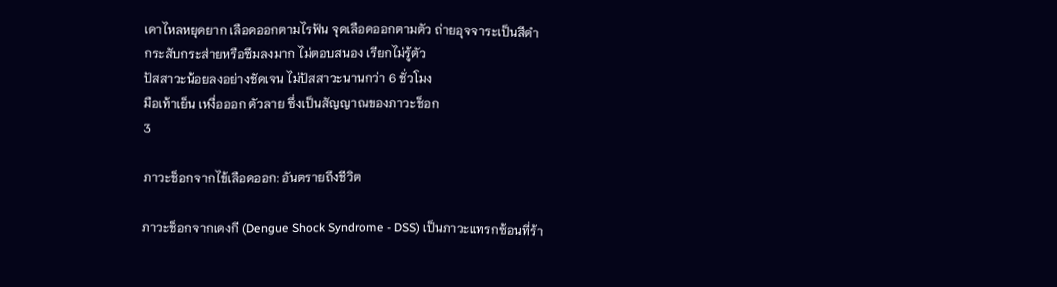เดาไหลหยุดยาก เลือดออกตามไรฟัน จุดเลือดออกตามตัว ถ่ายอุจจาระเป็นสีดำ
กระสับกระส่ายหรือซึมลงมาก ไม่ตอบสนอง เรียกไม่รู้ตัว
ปัสสาวะน้อยลงอย่างชัดเจน ไม่ปัสสาวะนานกว่า 6 ชั่วโมง
มือเท้าเย็น เหงื่อออก ตัวลาย ซึ่งเป็นสัญญาณของภาวะช็อก
3

ภาวะช็อกจากไข้เลือดออก: อันตรายถึงชีวิต

ภาวะช็อกจากเดงกี (Dengue Shock Syndrome - DSS) เป็นภาวะแทรกซ้อนที่ร้า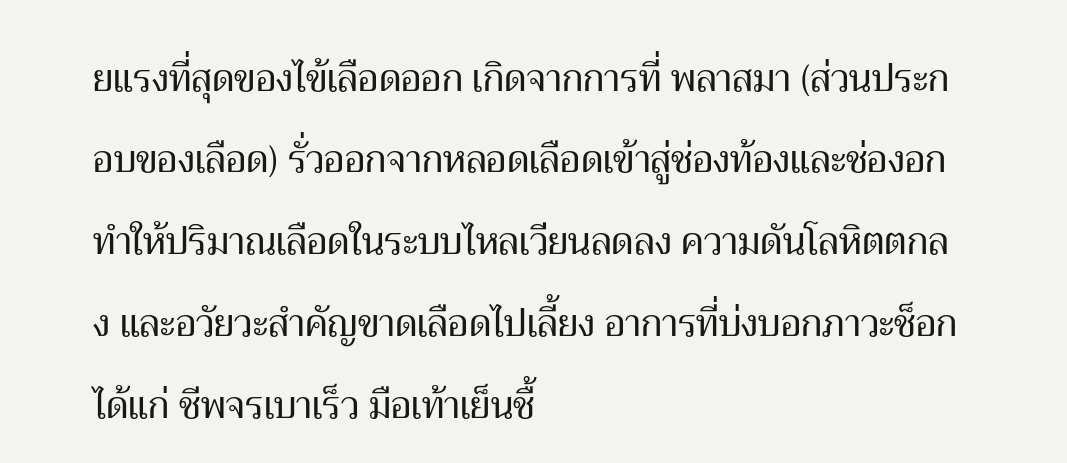ยแรงที่สุดของไข้เลือดออก เกิดจากการที่ พลาสมา (ส่วนประกอบของเลือด) รั่วออกจากหลอดเลือดเข้าสู่ช่องท้องและช่องอก ทำให้ปริมาณเลือดในระบบไหลเวียนลดลง ความดันโลหิตตกลง และอวัยวะสำคัญขาดเลือดไปเลี้ยง อาการที่บ่งบอกภาวะช็อกได้แก่ ชีพจรเบาเร็ว มือเท้าเย็นชื้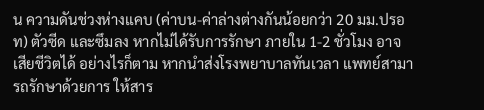น ความดันช่วงห่างแคบ (ค่าบน-ค่าล่างต่างกันน้อยกว่า 20 มม.ปรอท) ตัวซีด และซึมลง หากไม่ได้รับการรักษา ภายใน 1-2 ชั่วโมง อาจเสียชีวิตได้ อย่างไรก็ตาม หากนำส่งโรงพยาบาลทันเวลา แพทย์สามารถรักษาด้วยการ ให้สาร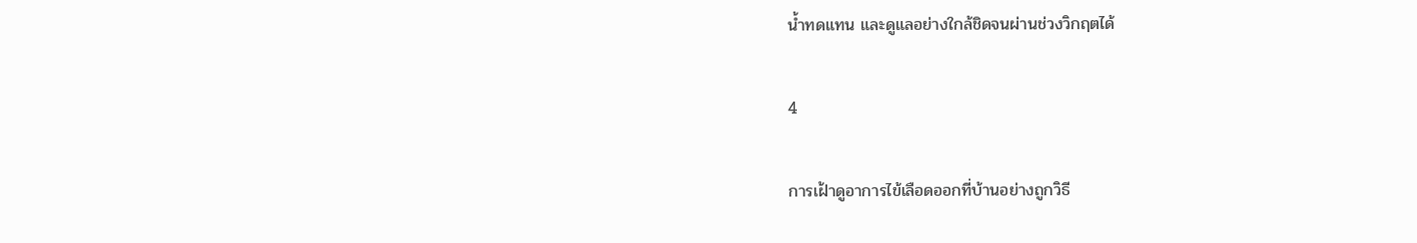น้ำทดแทน และดูแลอย่างใกล้ชิดจนผ่านช่วงวิกฤตได้

4

การเฝ้าดูอาการไข้เลือดออกที่บ้านอย่างถูกวิธี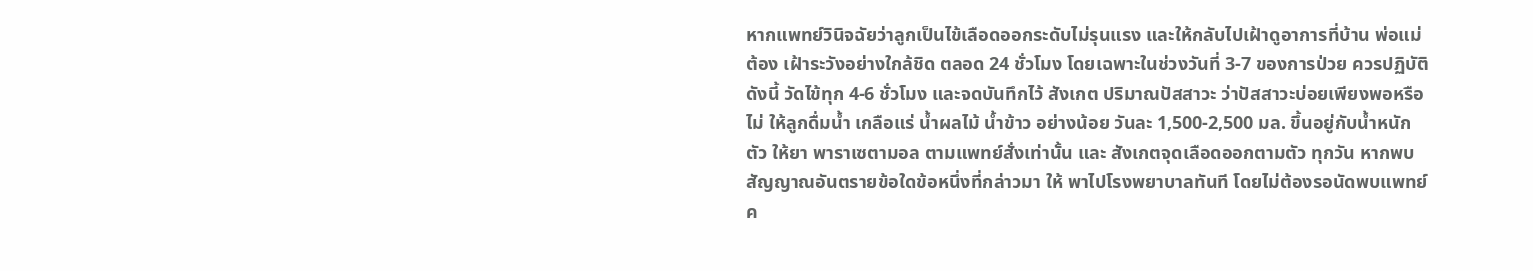หากแพทย์วินิจฉัยว่าลูกเป็นไข้เลือดออกระดับไม่รุนแรง และให้กลับไปเฝ้าดูอาการที่บ้าน พ่อแม่ต้อง เฝ้าระวังอย่างใกล้ชิด ตลอด 24 ชั่วโมง โดยเฉพาะในช่วงวันที่ 3-7 ของการป่วย ควรปฏิบัติดังนี้ วัดไข้ทุก 4-6 ชั่วโมง และจดบันทึกไว้ สังเกต ปริมาณปัสสาวะ ว่าปัสสาวะบ่อยเพียงพอหรือไม่ ให้ลูกดื่มน้ำ เกลือแร่ น้ำผลไม้ น้ำข้าว อย่างน้อย วันละ 1,500-2,500 มล. ขึ้นอยู่กับน้ำหนักตัว ให้ยา พาราเซตามอล ตามแพทย์สั่งเท่านั้น และ สังเกตจุดเลือดออกตามตัว ทุกวัน หากพบสัญญาณอันตรายข้อใดข้อหนึ่งที่กล่าวมา ให้ พาไปโรงพยาบาลทันที โดยไม่ต้องรอนัดพบแพทย์ค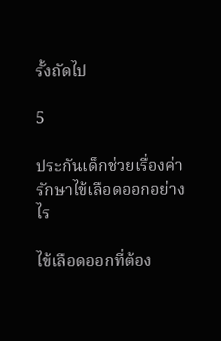รั้งถัดไป

5

ประกันเด็กช่วยเรื่องค่ารักษาไข้เลือดออกอย่างไร

ไข้เลือดออกที่ต้อง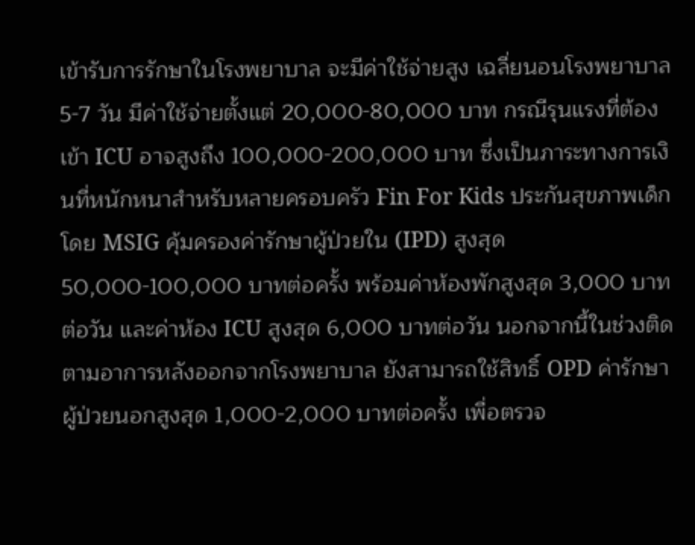เข้ารับการรักษาในโรงพยาบาล จะมีค่าใช้จ่ายสูง เฉลี่ยนอนโรงพยาบาล 5-7 วัน มีค่าใช้จ่ายตั้งแต่ 20,000-80,000 บาท กรณีรุนแรงที่ต้องเข้า ICU อาจสูงถึง 100,000-200,000 บาท ซึ่งเป็นภาระทางการเงินที่หนักหนาสำหรับหลายครอบครัว Fin For Kids ประกันสุขภาพเด็กโดย MSIG คุ้มครองค่ารักษาผู้ป่วยใน (IPD) สูงสุด 50,000-100,000 บาทต่อครั้ง พร้อมค่าห้องพักสูงสุด 3,000 บาทต่อวัน และค่าห้อง ICU สูงสุด 6,000 บาทต่อวัน นอกจากนี้ในช่วงติดตามอาการหลังออกจากโรงพยาบาล ยังสามารถใช้สิทธิ์ OPD ค่ารักษาผู้ป่วยนอกสูงสุด 1,000-2,000 บาทต่อครั้ง เพื่อตรวจ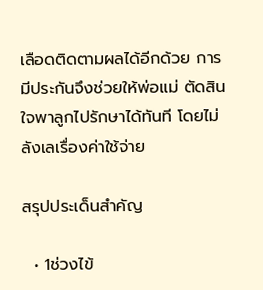เลือดติดตามผลได้อีกด้วย การมีประกันจึงช่วยให้พ่อแม่ ตัดสินใจพาลูกไปรักษาได้ทันที โดยไม่ลังเลเรื่องค่าใช้จ่าย

สรุปประเด็นสำคัญ

  • 1ช่วงไข้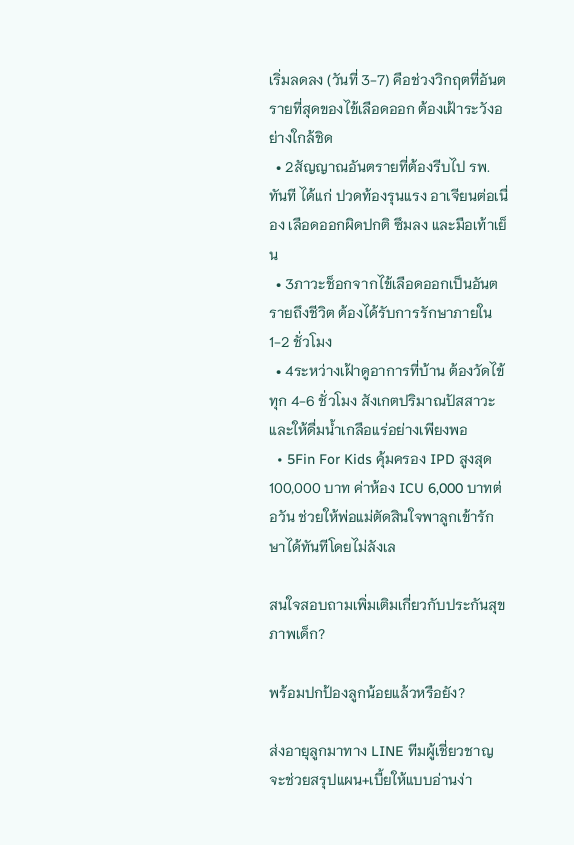เริ่มลดลง (วันที่ 3-7) คือช่วงวิกฤตที่อันตรายที่สุดของไข้เลือดออก ต้องเฝ้าระวังอย่างใกล้ชิด
  • 2สัญญาณอันตรายที่ต้องรีบไป รพ. ทันที ได้แก่ ปวดท้องรุนแรง อาเจียนต่อเนื่อง เลือดออกผิดปกติ ซึมลง และมือเท้าเย็น
  • 3ภาวะช็อกจากไข้เลือดออกเป็นอันตรายถึงชีวิต ต้องได้รับการรักษาภายใน 1-2 ชั่วโมง
  • 4ระหว่างเฝ้าดูอาการที่บ้าน ต้องวัดไข้ทุก 4-6 ชั่วโมง สังเกตปริมาณปัสสาวะ และให้ดื่มน้ำเกลือแร่อย่างเพียงพอ
  • 5Fin For Kids คุ้มครอง IPD สูงสุด 100,000 บาท ค่าห้อง ICU 6,000 บาทต่อวัน ช่วยให้พ่อแม่ตัดสินใจพาลูกเข้ารักษาได้ทันทีโดยไม่ลังเล

สนใจสอบถามเพิ่มเติมเกี่ยวกับประกันสุขภาพเด็ก?

พร้อมปกป้องลูกน้อยแล้วหรือยัง?

ส่งอายุลูกมาทาง LINE ทีมผู้เชี่ยวชาญจะช่วยสรุปแผน+เบี้ยให้แบบอ่านง่า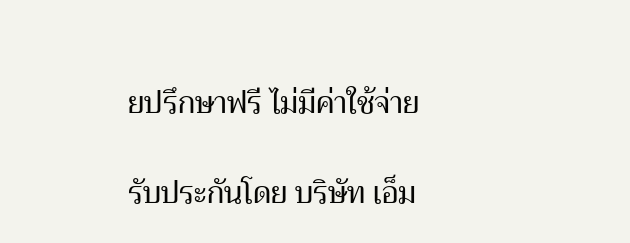ยปรึกษาฟรี ไม่มีค่าใช้จ่าย

รับประกันโดย บริษัท เอ็ม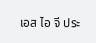เอส ไอ จี ประ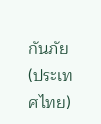กันภัย (ประเทศไทย)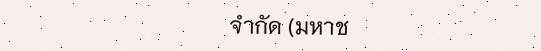จำกัด (มหาช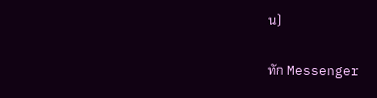น)

ทัก Messenger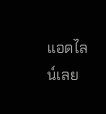แอดไลน์เลย